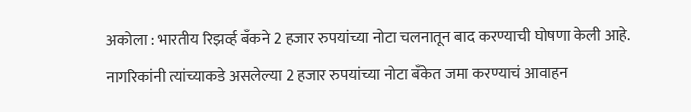अकोला : भारतीय रिझर्व्ह बँकने 2 हजार रुपयांच्या नोटा चलनातून बाद करण्याची घोषणा केली आहे.
नागरिकांनी त्यांच्याकडे असलेल्या 2 हजार रुपयांच्या नोटा बँकेत जमा करण्याचं आवाहन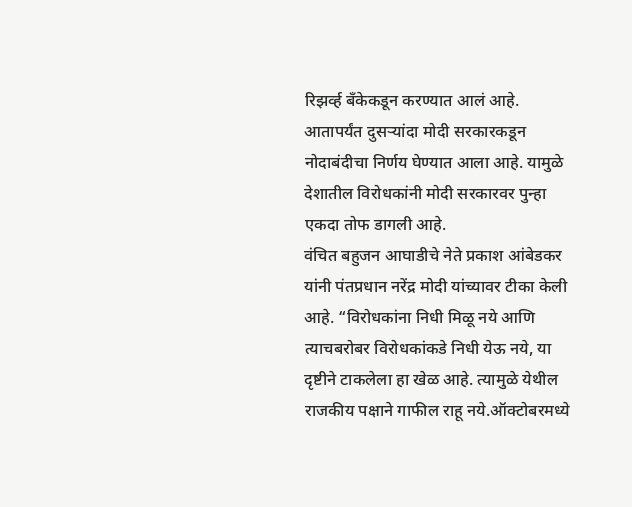रिझर्व्ह बँकेकडून करण्यात आलं आहे.
आतापर्यंत दुसऱ्यांदा मोदी सरकारकडून नोदाबंदीचा निर्णय घेण्यात आला आहे. यामुळे देशातील विरोधकांनी मोदी सरकारवर पुन्हा एकदा तोफ डागली आहे.
वंचित बहुजन आघाडीचे नेते प्रकाश आंबेडकर यांनी पंतप्रधान नरेंद्र मोदी यांच्यावर टीका केली आहे. “विरोधकांना निधी मिळू नये आणि त्याचबरोबर विरोधकांकडे निधी येऊ नये, या दृष्टीने टाकलेला हा खेळ आहे. त्यामुळे येथील राजकीय पक्षाने गाफील राहू नये.ऑक्टोबरमध्ये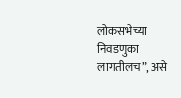लोकसभेच्या निवडणुका लागतीलच”, असे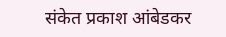संकेत प्रकाश आंबेडकर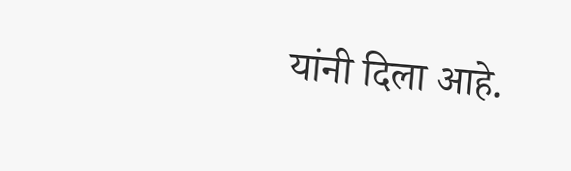यांनी दिला आहे.